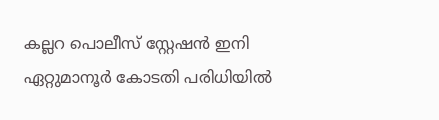കല്ലറ പൊലീസ് സ്റ്റേഷൻ ഇനി ഏറ്റുമാനൂർ കോടതി പരിധിയിൽ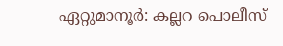ഏറ്റുമാനൂർ: കല്ലറ പൊലീസ്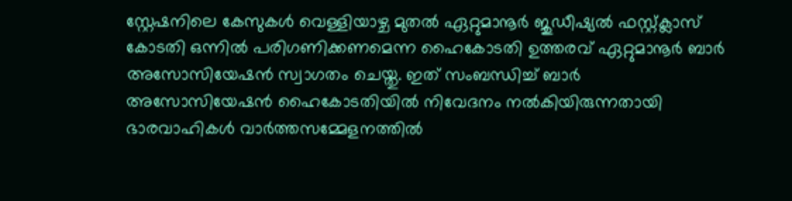സ്റ്റേഷനിലെ കേസുകൾ വെള്ളിയാഴ്ച മുതൽ ഏറ്റുമാനൂർ ജുഡീഷ്യൽ ഫസ്റ്റ്ക്ലാസ് കോടതി ഒന്നിൽ പരിഗണിക്കണമെന്ന ഹൈകോടതി ഉത്തരവ് ഏറ്റുമാനൂർ ബാർ അസോസിയേഷൻ സ്വാഗതം ചെയ്തു. ഇത് സംബന്ധിച്ച് ബാർ അസോസിയേഷൻ ഹൈകോടതിയിൽ നിവേദനം നൽകിയിരുന്നതായി ഭാരവാഹികൾ വാർത്തസമ്മേളനത്തിൽ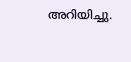അറിയിച്ചു.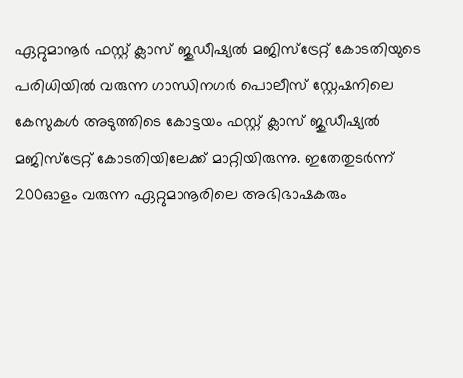ഏറ്റുമാനൂർ ഫസ്റ്റ് ക്ലാസ് ജുഡീഷ്യൽ മജിസ്ട്രേറ്റ് കോടതിയുടെ പരിധിയിൽ വരുന്ന ഗാന്ധിനഗർ പൊലീസ് സ്റ്റേഷനിലെ കേസുകൾ അടുത്തിടെ കോട്ടയം ഫസ്റ്റ് ക്ലാസ് ജുഡീഷ്യൽ മജിസ്ട്രേറ്റ് കോടതിയിലേക്ക് മാറ്റിയിരുന്നു. ഇതേതുടർന്ന് 200ഓളം വരുന്ന ഏറ്റുമാനൂരിലെ അഭിഭാഷകരും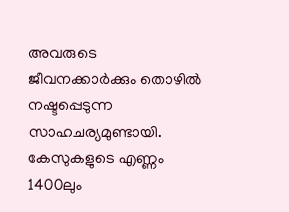അവരുടെ ജീവനക്കാർക്കും തൊഴിൽ നഷ്ടപ്പെടുന്ന സാഹചര്യമുണ്ടായി. കേസുകളുടെ എണ്ണം 1400ലും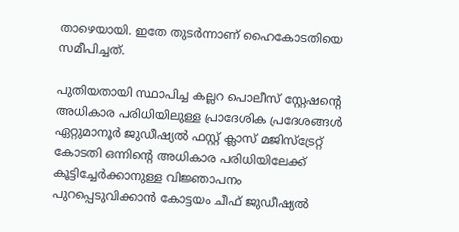താഴെയായി. ഇതേ തുടർന്നാണ് ഹൈകോടതിയെ സമീപിച്ചത്.

പുതിയതായി സ്ഥാപിച്ച കല്ലറ പൊലീസ് സ്റ്റേഷന്‍റെ അധികാര പരിധിയിലുള്ള പ്രാദേശിക പ്രദേശങ്ങൾ ഏറ്റുമാനൂർ ജുഡീഷ്യൽ ഫസ്റ്റ് ക്ലാസ് മജിസ്ട്രേറ്റ് കോടതി ഒന്നിന്‍റെ അധികാര പരിധിയിലേക്ക് കൂട്ടിച്ചേർക്കാനുള്ള വിജ്ഞാപനം പുറപ്പെടുവിക്കാൻ കോട്ടയം ചീഫ് ജുഡീഷ്യൽ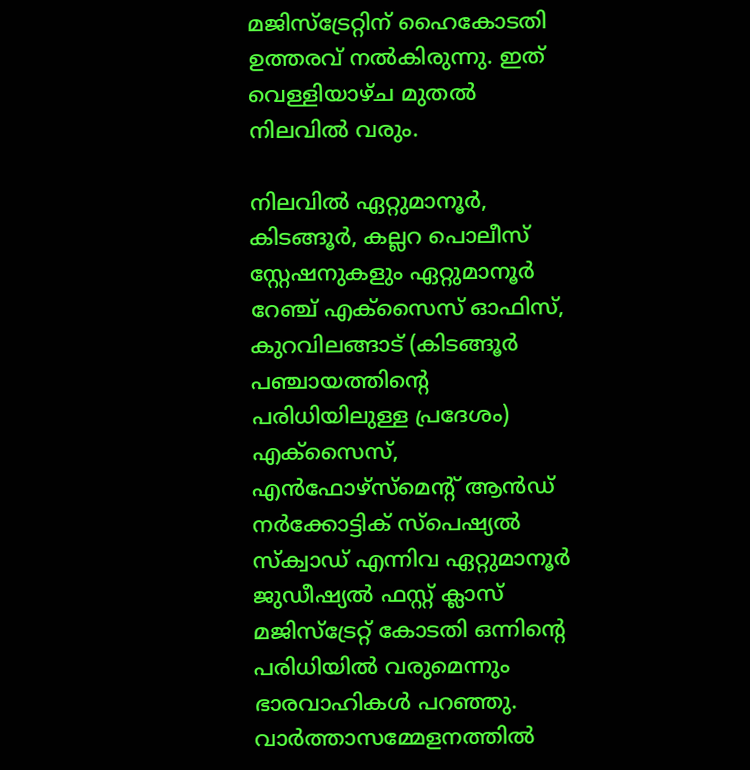മജിസ്ട്രേറ്റിന് ഹൈകോടതി ഉത്തരവ് നൽകിരുന്നു. ഇത് വെള്ളിയാഴ്ച മുതൽ നിലവിൽ വരും.

നിലവിൽ ഏറ്റുമാനൂർ, കിടങ്ങൂർ, കല്ലറ പൊലീസ് സ്റ്റേഷനുകളും ഏറ്റുമാനൂർ റേഞ്ച് എക്സൈസ് ഓഫിസ്, കുറവിലങ്ങാട് (കിടങ്ങൂർ പഞ്ചായത്തിന്‍റെ പരിധിയിലുള്ള പ്രദേശം) എക്സൈസ്, എൻഫോഴ്സ്മെന്‍റ് ആൻഡ് നർക്കോട്ടിക് സ്പെഷ്യൽ സ്ക്വാഡ് എന്നിവ ഏറ്റുമാനൂർ ജുഡീഷ്യൽ ഫസ്റ്റ് ക്ലാസ് മജിസ്ട്രേറ്റ് കോടതി ഒന്നിന്‍റെ പരിധിയിൽ വരുമെന്നും ഭാരവാഹികൾ പറഞ്ഞു. വാർത്താസമ്മേളനത്തിൽ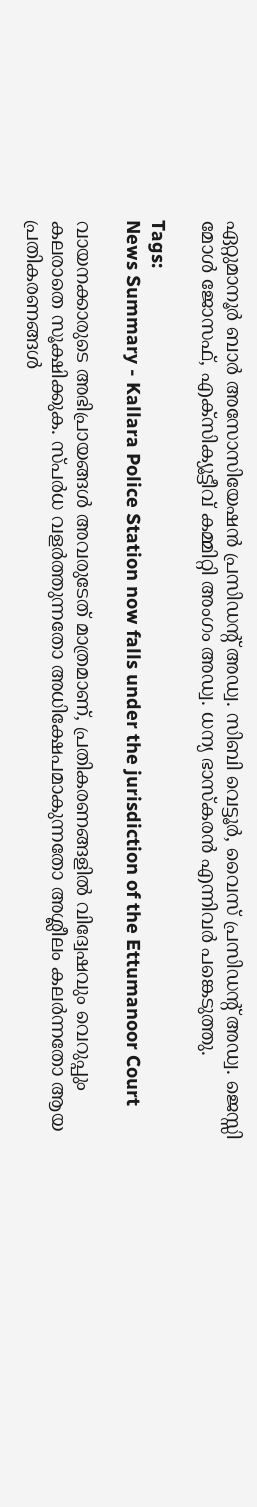ഏറ്റുമാനൂർ ബാർ അസോസിയേഷൻ പ്രസിഡന്‍റ് അഡ്വ. സിബി വെട്ടൂർ, വൈസ് പ്രസിഡന്‍റ് അഡ്വ. ജെസ്സി മോൾ ജോസഫ്, എക്സിക്യൂട്ടീവ് കമ്മിറ്റി അംഗം അഡ്വ. ധന്യ ഭാസ്കരൻ എന്നിവർ പങ്കെടുത്തു.

Tags:
News Summary - Kallara Police Station now falls under the jurisdiction of the Ettumanoor Court

വായനക്കാരുടെ അഭിപ്രായങ്ങള്‍ അവരുടേത് മാത്രമാണ്, പ്രതികരണങ്ങളിൽ വിദ്വേഷവും വെറുപ്പും കലരാതെ സൂക്ഷിക്കുക. സ്പർധ വളർത്തുന്നതോ അധിക്ഷേപമാകുന്നതോ അശ്ലീലം കലർന്നതോ ആയ പ്രതികരണങ്ങൾ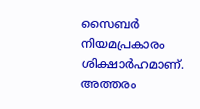സൈബർ നിയമപ്രകാരം ശിക്ഷാർഹമാണ്. അത്തരം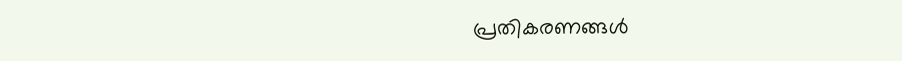പ്രതികരണങ്ങൾ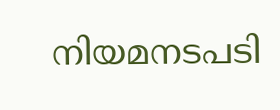നിയമനടപടി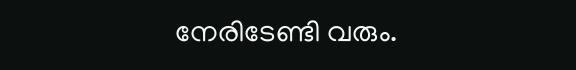നേരിടേണ്ടി വരും.